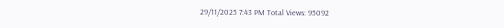29/11/2025 7:43 PM Total Views: 95092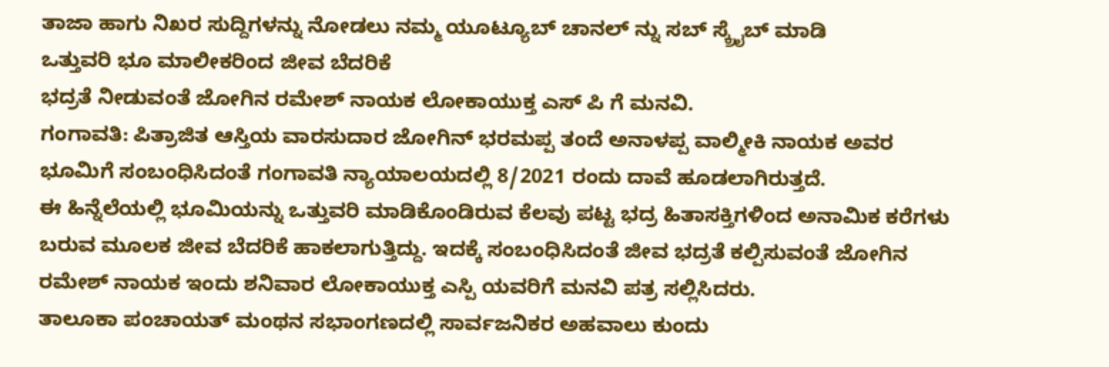ತಾಜಾ ಹಾಗು ನಿಖರ ಸುದ್ದಿಗಳನ್ನು ನೋಡಲು ನಮ್ಮ ಯೂಟ್ಯೂಬ್ ಚಾನಲ್ ನ್ನು ಸಬ್ ಸ್ಕ್ರೈಬ್ ಮಾಡಿ
ಒತ್ತುವರಿ ಭೂ ಮಾಲೀಕರಿಂದ ಜೀವ ಬೆದರಿಕೆ
ಭದ್ರತೆ ನೀಡುವಂತೆ ಜೋಗಿನ ರಮೇಶ್ ನಾಯಕ ಲೋಕಾಯುಕ್ತ ಎಸ್ ಪಿ ಗೆ ಮನವಿ.
ಗಂಗಾವತಿ: ಪಿತ್ರಾಜಿತ ಆಸ್ತಿಯ ವಾರಸುದಾರ ಜೋಗಿನ್ ಭರಮಪ್ಪ ತಂದೆ ಅನಾಳಪ್ಪ ವಾಲ್ಮೀಕಿ ನಾಯಕ ಅವರ ಭೂಮಿಗೆ ಸಂಬಂಧಿಸಿದಂತೆ ಗಂಗಾವತಿ ನ್ಯಾಯಾಲಯದಲ್ಲಿ 8/2021 ರಂದು ದಾವೆ ಹೂಡಲಾಗಿರುತ್ತದೆ.
ಈ ಹಿನ್ನೆಲೆಯಲ್ಲಿ ಭೂಮಿಯನ್ನು ಒತ್ತುವರಿ ಮಾಡಿಕೊಂಡಿರುವ ಕೆಲವು ಪಟ್ಟ ಭದ್ರ ಹಿತಾಸಕ್ತಿಗಳಿಂದ ಅನಾಮಿಕ ಕರೆಗಳು ಬರುವ ಮೂಲಕ ಜೀವ ಬೆದರಿಕೆ ಹಾಕಲಾಗುತ್ತಿದ್ದು. ಇದಕ್ಕೆ ಸಂಬಂಧಿಸಿದಂತೆ ಜೀವ ಭದ್ರತೆ ಕಲ್ಪಿಸುವಂತೆ ಜೋಗಿನ ರಮೇಶ್ ನಾಯಕ ಇಂದು ಶನಿವಾರ ಲೋಕಾಯುಕ್ತ ಎಸ್ಪಿ ಯವರಿಗೆ ಮನವಿ ಪತ್ರ ಸಲ್ಲಿಸಿದರು.
ತಾಲೂಕಾ ಪಂಚಾಯತ್ ಮಂಥನ ಸಭಾಂಗಣದಲ್ಲಿ ಸಾರ್ವಜನಿಕರ ಅಹವಾಲು ಕುಂದು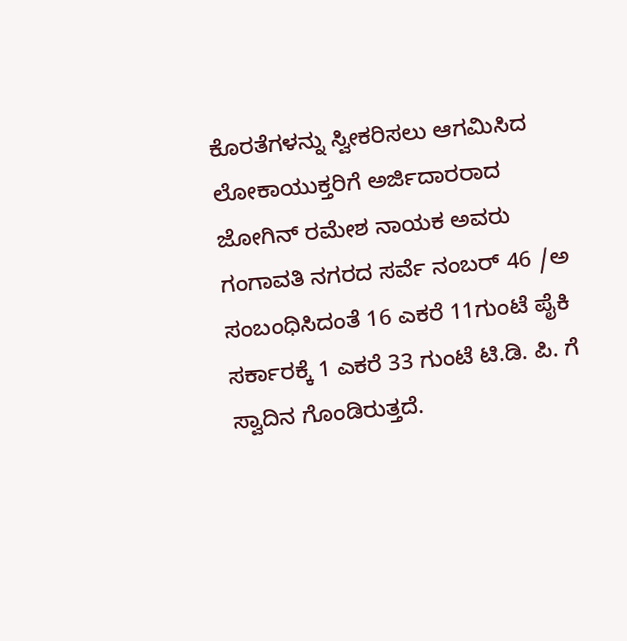ಕೊರತೆಗಳನ್ನು ಸ್ವೀಕರಿಸಲು ಆಗಮಿಸಿದ ಲೋಕಾಯುಕ್ತರಿಗೆ ಅರ್ಜಿದಾರರಾದ ಜೋಗಿನ್ ರಮೇಶ ನಾಯಕ ಅವರು ಗಂಗಾವತಿ ನಗರದ ಸರ್ವೆ ನಂಬರ್ 46 /ಅ ಸಂಬಂಧಿಸಿದಂತೆ 16 ಎಕರೆ 11ಗುಂಟೆ ಪೈಕಿ ಸರ್ಕಾರಕ್ಕೆ 1 ಎಕರೆ 33 ಗುಂಟೆ ಟಿ.ಡಿ. ಪಿ. ಗೆ ಸ್ವಾದಿನ ಗೊಂಡಿರುತ್ತದೆ.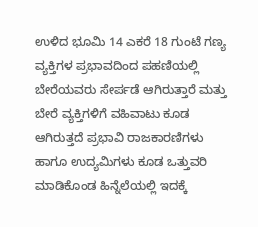ಉಳಿದ ಭೂಮಿ 14 ಎಕರೆ 18 ಗುಂಟೆ ಗಣ್ಯ ವ್ಯಕ್ತಿಗಳ ಪ್ರಭಾವದಿಂದ ಪಹಣಿಯಲ್ಲಿ ಬೇರೆಯವರು ಸೇರ್ಪಡೆ ಆಗಿರುತ್ತಾರೆ ಮತ್ತು ಬೇರೆ ವ್ಯಕ್ತಿಗಳಿಗೆ ವಹಿವಾಟು ಕೂಡ ಆಗಿರುತ್ತದೆ ಪ್ರಭಾವಿ ರಾಜಕಾರಣಿಗಳು ಹಾಗೂ ಉದ್ಯಮಿಗಳು ಕೂಡ ಒತ್ತುವರಿ ಮಾಡಿಕೊಂಡ ಹಿನ್ನೆಲೆಯಲ್ಲಿ ಇದಕ್ಕೆ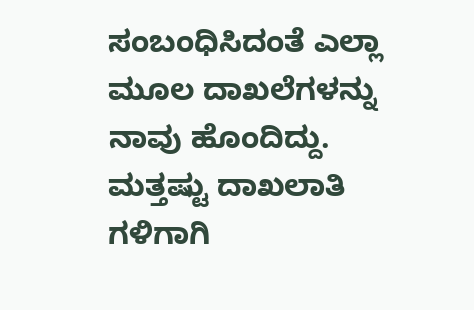ಸಂಬಂಧಿಸಿದಂತೆ ಎಲ್ಲಾ ಮೂಲ ದಾಖಲೆಗಳನ್ನು ನಾವು ಹೊಂದಿದ್ದು. ಮತ್ತಷ್ಟು ದಾಖಲಾತಿ ಗಳಿಗಾಗಿ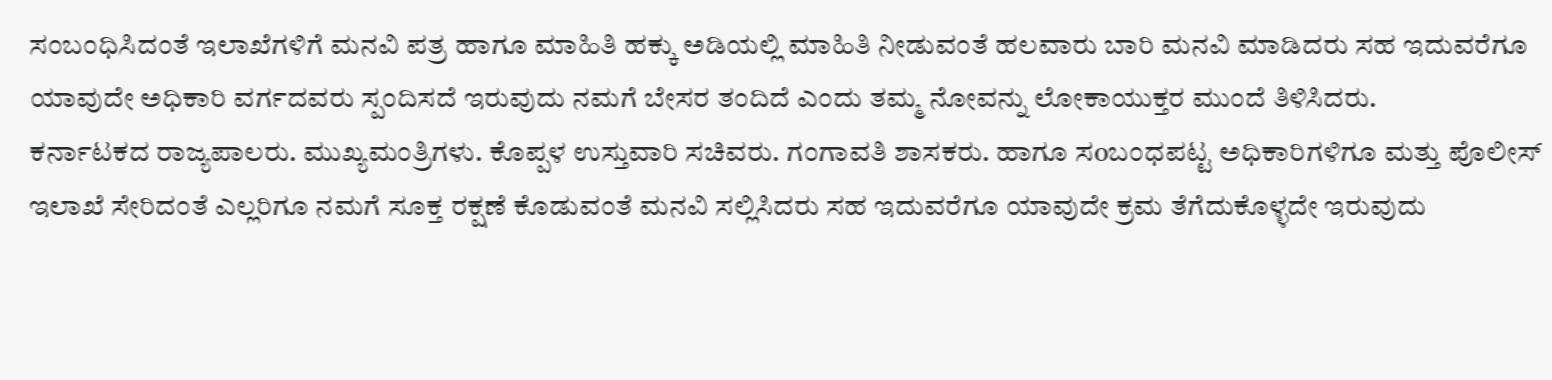ಸಂಬಂಧಿಸಿದಂತೆ ಇಲಾಖೆಗಳಿಗೆ ಮನವಿ ಪತ್ರ ಹಾಗೂ ಮಾಹಿತಿ ಹಕ್ಕು ಅಡಿಯಲ್ಲಿ ಮಾಹಿತಿ ನೀಡುವಂತೆ ಹಲವಾರು ಬಾರಿ ಮನವಿ ಮಾಡಿದರು ಸಹ ಇದುವರೆಗೂ ಯಾವುದೇ ಅಧಿಕಾರಿ ವರ್ಗದವರು ಸ್ಪಂದಿಸದೆ ಇರುವುದು ನಮಗೆ ಬೇಸರ ತಂದಿದೆ ಎಂದು ತಮ್ಮ ನೋವನ್ನು ಲೋಕಾಯುಕ್ತರ ಮುಂದೆ ತಿಳಿಸಿದರು.
ಕರ್ನಾಟಕದ ರಾಜ್ಯಪಾಲರು. ಮುಖ್ಯಮಂತ್ರಿಗಳು. ಕೊಪ್ಪಳ ಉಸ್ತುವಾರಿ ಸಚಿವರು. ಗಂಗಾವತಿ ಶಾಸಕರು. ಹಾಗೂ ಸoಬಂಧಪಟ್ಟ ಅಧಿಕಾರಿಗಳಿಗೂ ಮತ್ತು ಪೊಲೀಸ್ ಇಲಾಖೆ ಸೇರಿದಂತೆ ಎಲ್ಲರಿಗೂ ನಮಗೆ ಸೂಕ್ತ ರಕ್ಷಣೆ ಕೊಡುವಂತೆ ಮನವಿ ಸಲ್ಲಿಸಿದರು ಸಹ ಇದುವರೆಗೂ ಯಾವುದೇ ಕ್ರಮ ತೆಗೆದುಕೊಳ್ಳದೇ ಇರುವುದು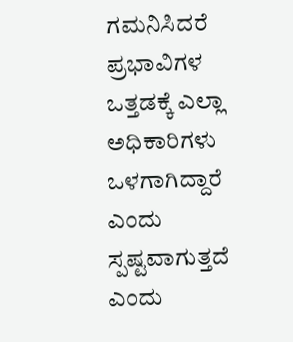ಗಮನಿಸಿದರೆ ಪ್ರಭಾವಿಗಳ ಒತ್ತಡಕ್ಕೆ ಎಲ್ಲಾ ಅಧಿಕಾರಿಗಳು ಒಳಗಾಗಿದ್ದಾರೆ ಎಂದು ಸ್ಪಷ್ಟವಾಗುತ್ತದೆ ಎಂದು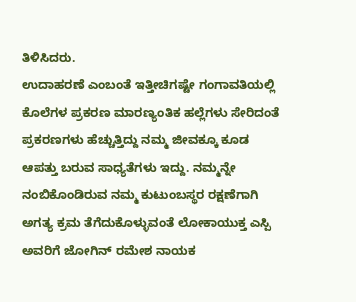ತಿಳಿಸಿದರು.
ಉದಾಹರಣೆ ಎಂಬಂತೆ ಇತ್ತೀಚಿಗಷ್ಟೇ ಗಂಗಾವತಿಯಲ್ಲಿ ಕೊಲೆಗಳ ಪ್ರಕರಣ ಮಾರಣ್ಯಂತಿಕ ಹಲ್ಲೆಗಳು ಸೇರಿದಂತೆ ಪ್ರಕರಣಗಳು ಹೆಚ್ಚುತ್ತಿದ್ದು ನಮ್ಮ ಜೀವಕ್ಕೂ ಕೂಡ ಆಪತ್ತು ಬರುವ ಸಾಧ್ಯತೆಗಳು ಇದ್ದು. ನಮ್ಮನ್ನೇ ನಂಬಿಕೊಂಡಿರುವ ನಮ್ಮ ಕುಟುಂಬಸ್ಥರ ರಕ್ಷಣೆಗಾಗಿ ಅಗತ್ಯ ಕ್ರಮ ತೆಗೆದುಕೊಳ್ಳುವಂತೆ ಲೋಕಾಯುಕ್ತ ಎಸ್ಪಿ ಅವರಿಗೆ ಜೋಗಿನ್ ರಮೇಶ ನಾಯಕ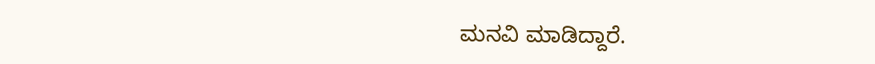ಮನವಿ ಮಾಡಿದ್ದಾರೆ.